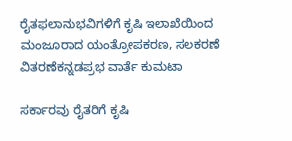ರೈತಫಲಾನುಭವಿಗಳಿಗೆ ಕೃಷಿ ಇಲಾಖೆಯಿಂದ ಮಂಜೂರಾದ ಯಂತ್ರೋಪಕರಣ, ಸಲಕರಣೆ ವಿತರಣೆಕನ್ನಡಪ್ರಭ ವಾರ್ತೆ ಕುಮಟಾ

ಸರ್ಕಾರವು ರೈತರಿಗೆ ಕೃಷಿ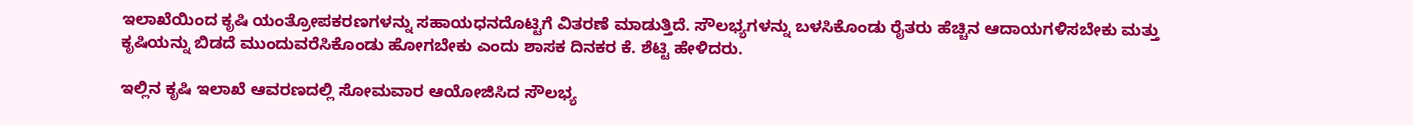ಇಲಾಖೆಯಿಂದ ಕೃಷಿ ಯಂತ್ರೋಪಕರಣಗಳನ್ನು ಸಹಾಯಧನದೊಟ್ಟಿಗೆ ವಿತರಣೆ ಮಾಡುತ್ತಿದೆ. ಸೌಲಭ್ಯಗಳನ್ನು ಬಳಸಿಕೊಂಡು ರೈತರು ಹೆಚ್ಚಿನ ಆದಾಯಗಳಿಸಬೇಕು ಮತ್ತು ಕೃಷಿಯನ್ನು ಬಿಡದೆ ಮುಂದುವರೆಸಿಕೊಂಡು ಹೋಗಬೇಕು ಎಂದು ಶಾಸಕ ದಿನಕರ ಕೆ. ಶೆಟ್ಟಿ ಹೇಳಿದರು.

ಇಲ್ಲಿನ ಕೃಷಿ ಇಲಾಖೆ ಆವರಣದಲ್ಲಿ ಸೋಮವಾರ ಆಯೋಜಿಸಿದ ಸೌಲಭ್ಯ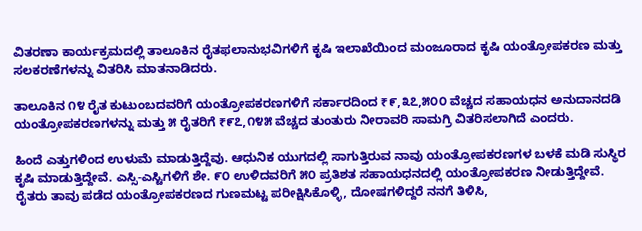ವಿತರಣಾ ಕಾರ್ಯಕ್ರಮದಲ್ಲಿ ತಾಲೂಕಿನ ರೈತಫಲಾನುಭವಿಗಳಿಗೆ ಕೃಷಿ ಇಲಾಖೆಯಿಂದ ಮಂಜೂರಾದ ಕೃಷಿ ಯಂತ್ರೋಪಕರಣ ಮತ್ತು ಸಲಕರಣೆಗಳನ್ನು ವಿತರಿಸಿ ಮಾತನಾಡಿದರು.

ತಾಲೂಕಿನ ೧೪ ರೈತ ಕುಟುಂಬದವರಿಗೆ ಯಂತ್ರೋಪಕರಣಗಳಿಗೆ ಸರ್ಕಾರದಿಂದ ₹೯,೩೭,೫೦೦ ವೆಚ್ಚದ ಸಹಾಯಧನ ಅನುದಾನದಡಿ ಯಂತ್ರೋಪಕರಣಗಳನ್ನು ಮತ್ತು ೫ ರೈತರಿಗೆ ₹೯೭,೧೪೫ ವೆಚ್ಚದ ತುಂತುರು ನೀರಾವರಿ ಸಾಮಗ್ರಿ ವಿತರಿಸಲಾಗಿದೆ ಎಂದರು.

ಹಿಂದೆ ಎತ್ತುಗಳಿಂದ ಉಳುಮೆ ಮಾಡುತ್ತಿದ್ದೆವು. ಆಧುನಿಕ ಯುಗದಲ್ಲಿ ಸಾಗುತ್ತಿರುವ ನಾವು ಯಂತ್ರೋಪಕರಣಗಳ ಬಳಕೆ ಮಡಿ ಸುಸ್ಥಿರ ಕೃಷಿ ಮಾಡುತ್ತಿದ್ದೇವೆ. ಎಸ್ಸಿ-ಎಸ್ಟಿಗಳಿಗೆ ಶೇ. ೯೦ ಉಳಿದವರಿಗೆ ೫೦ ಪ್ರತಿಶತ ಸಹಾಯಧನದಲ್ಲಿ ಯಂತ್ರೋಪಕರಣ ನೀಡುತ್ತಿದ್ದೇವೆ. ರೈತರು ತಾವು ಪಡೆದ ಯಂತ್ರೋಪಕರಣದ ಗುಣಮಟ್ಟ ಪರೀಕ್ಷಿಸಿಕೊಳ್ಳಿ, ದೋಷಗಳಿದ್ದರೆ ನನಗೆ ತಿಳಿಸಿ,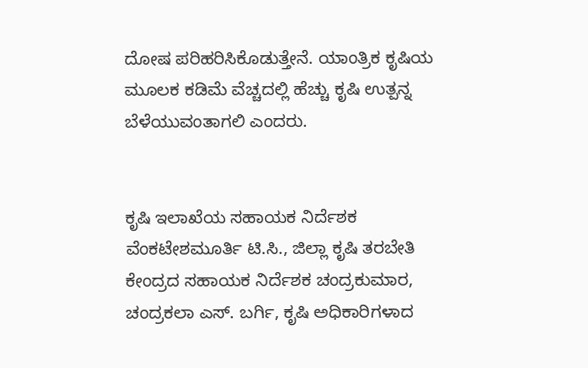ದೋಷ ಪರಿಹರಿಸಿಕೊಡುತ್ತೇನೆ. ಯಾಂತ್ರಿಕ ಕೃಷಿಯ ಮೂಲಕ ಕಡಿಮೆ ವೆಚ್ಚದಲ್ಲಿ ಹೆಚ್ಚು ಕೃಷಿ ಉತ್ಪನ್ನ ಬೆಳೆಯುವಂತಾಗಲಿ ಎಂದರು.


ಕೃಷಿ ಇಲಾಖೆಯ ಸಹಾಯಕ ನಿರ್ದೆಶಕ ವೆಂಕಟೇಶಮೂರ್ತಿ ಟಿ.ಸಿ., ಜಿಲ್ಲಾ ಕೃಷಿ ತರಬೇತಿ ಕೇಂದ್ರದ ಸಹಾಯಕ ನಿರ್ದೆಶಕ ಚಂದ್ರಕುಮಾರ, ಚಂದ್ರಕಲಾ ಎಸ್. ಬರ್ಗಿ, ಕೃಷಿ ಅಧಿಕಾರಿಗಳಾದ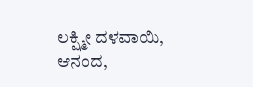ಲಕ್ಷ್ಮೀ ದಳವಾಯಿ, ಆನಂದ,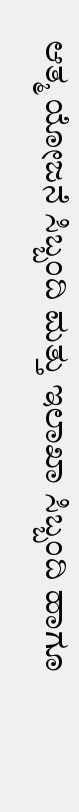ಆತ್ಮ ಯೋಜನೆ ಸಿಬ್ಬಂದಿ ಮತ್ತು ಇಲಾಖಾ ಸಿಬ್ಬಂದಿ ಹಾಗೂ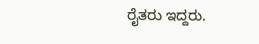ರೈತರು ಇದ್ದರು.